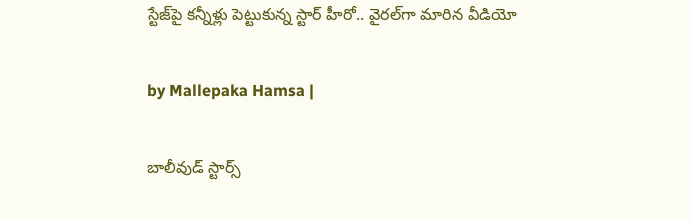స్టేజ్‌పై కన్నీళ్లు పెట్టుకున్న స్టార్ హీరో.. వైరల్‌గా మారిన వీడియో

by Mallepaka Hamsa |

బాలీవుడ్ స్టార్స్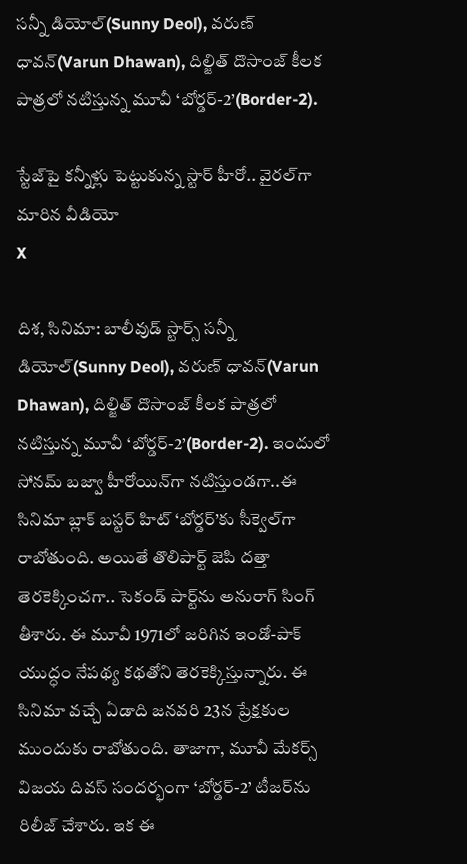సన్నీ డియోల్(Sunny Deol), వరుణ్ ధావన్(Varun Dhawan), దిల్జిత్ దొసాంజ్ కీలక పాత్రలో నటిస్తున్న మూవీ ‘బోర్డర్-2’(Border-2).

స్టేజ్‌పై కన్నీళ్లు పెట్టుకున్న స్టార్ హీరో.. వైరల్‌గా మారిన వీడియో
X

దిశ, సినిమా: బాలీవుడ్ స్టార్స్ సన్నీ డియోల్(Sunny Deol), వరుణ్ ధావన్(Varun Dhawan), దిల్జిత్ దొసాంజ్ కీలక పాత్రలో నటిస్తున్న మూవీ ‘బోర్డర్-2’(Border-2). ఇందులో సోనమ్ బజ్వా హీరోయిన్‌గా నటిస్తుండగా..ఈ సినిమా బ్లాక్ బస్టర్ హిట్ ‘బోర్డర్’కు సీక్వెల్‌గా రాబోతుంది. అయితే తొలిపార్ట్ జెపి దత్తా తెరకెక్కించగా.. సెకండ్ పార్ట్‌ను అనురాగ్ సింగ్ తీశారు. ఈ మూవీ 1971లో జరిగిన ఇండో-పాక్ యుద్ధం నేపథ్య కథతోని తెరకెక్కిస్తున్నారు. ఈ సినిమా వచ్చే ఏడాది జనవరి 23న ప్రేక్షకుల ముందుకు రాబోతుంది. తాజాగా, మూవీ మేకర్స్ విజయ దివస్ సందర్భంగా ‘బోర్డర్-2’ టీజర్‌ను రిలీజ్ చేశారు. ఇక ఈ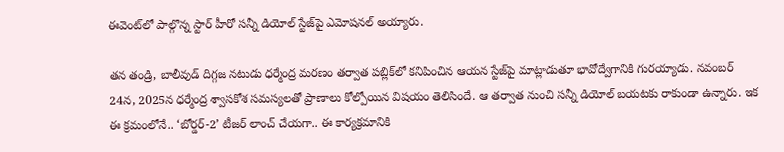ఈవెంట్‌లో పాల్గొన్న స్టార్ హీరో సన్నీ డియోల్ స్టేజ్‌పై ఎమోషనల్ అయ్యారు.

తన తండ్రి, బాలీవుడ్ దిగ్గజ నటుడు ధర్మేంద్ర మరణం తర్వాత పబ్లిక్‌లో కనిపించిన ఆయన స్టేజ్‌పై మాట్లాడుతూ భావోద్వేగానికి గురయ్యాడు. నవంబర్ 24న, 2025న ధర్మేంద్ర శ్వాసకోశ సమస్యలతో ప్రాణాలు కోల్పోయిన విషయం తెలిసిందే. ఆ తర్వాత నుంచి సన్నీ డియోల్ బయటకు రాకుండా ఉన్నారు. ఇక ఈ క్రమంలోనే.. ‘బోర్డర్-2’ టీజర్ లాంచ్ చేయగా.. ఈ కార్యక్రమానికి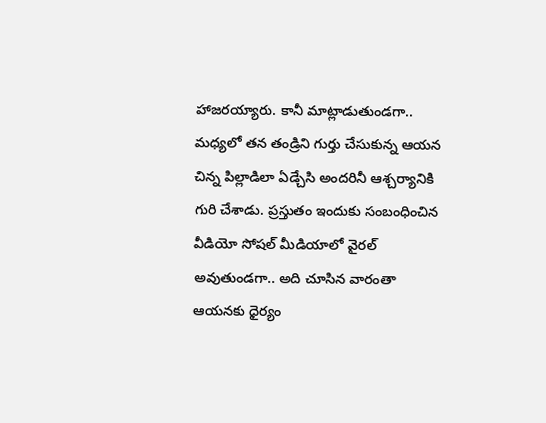హాజరయ్యారు. కానీ మాట్లాడుతుండగా.. మధ్యలో తన తండ్రిని గుర్తు చేసుకున్న ఆయన చిన్న పిల్లాడిలా ఏడ్చేసి అందరినీ ఆశ్చర్యానికి గురి చేశాడు. ప్రస్తుతం ఇందుకు సంబంధించిన వీడియో సోషల్ మీడియాలో వైరల్ అవుతుండగా.. అది చూసిన వారంతా ఆయనకు ధైర్యం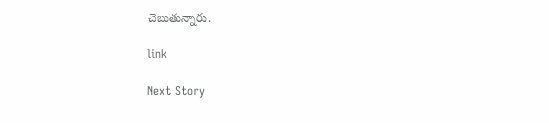చెబుతున్నారు.

link

Next Story